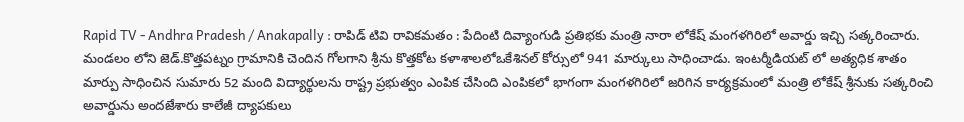Rapid TV - Andhra Pradesh / Anakapally : రాపిడ్ టివి రావికమతం : పేదింటి దివ్యాంగుడి ప్రతిభకు మంత్రి నారా లోకేష్ మంగళగిరిలో అవార్డు ఇచ్చి సత్కరించారు. మండలం లోని జెడ్.కొత్తపట్నం గ్రామానికి చెందిన గోలగాని శ్రీను కొత్తకోట కళాశాలలోఒకేశినల్ కోర్సులో 941 మార్కులు సాధించాడు. ఇంటర్మీడియట్ లో అత్యధిక శాతం మార్పు సాధించిన సుమారు 52 మంది విద్యార్థులను రాష్ట్ర ప్రభుత్వం ఎంపిక చేసింది ఎంపికలో భాగంగా మంగళగిరిలో జరిగిన కార్యక్రమంలో మంత్రి లోకేష్ శ్రీనుకు సత్కరించి అవార్డును అందజేశారు కాలేజీ ద్యాపకులు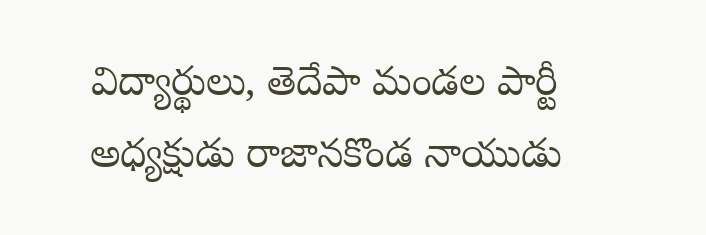విద్యార్థులు, తెదేపా మండల పార్టీ అధ్యక్షుడు రాజానకొండ నాయుడు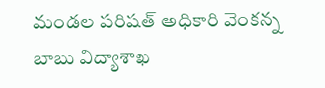మండల పరిషత్ అధికారి వెంకన్న బాబు విద్యాశాఖ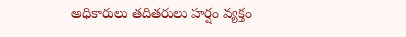అధికారులు తదితరులు హర్షం వ్యక్తం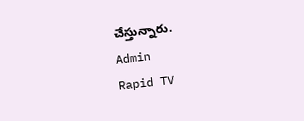చేస్తున్నారు.
Admin
Rapid TV